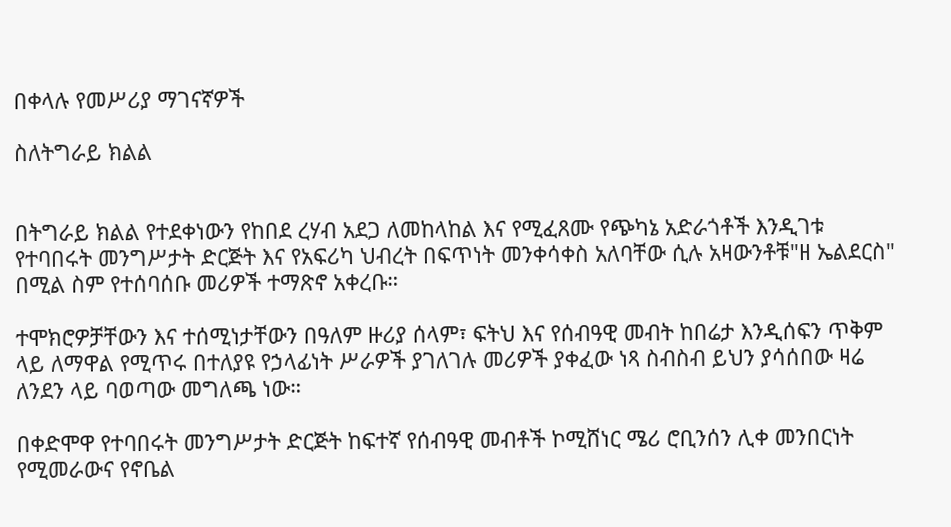በቀላሉ የመሥሪያ ማገናኛዎች

ስለትግራይ ክልል


በትግራይ ክልል የተደቀነውን የከበደ ረሃብ አደጋ ለመከላከል እና የሚፈጸሙ የጭካኔ አድራጎቶች እንዲገቱ የተባበሩት መንግሥታት ድርጅት እና የአፍሪካ ህብረት በፍጥነት መንቀሳቀስ አለባቸው ሲሉ አዛውንቶቹ"ዘ ኤልደርስ" በሚል ስም የተሰባሰቡ መሪዎች ተማጽኖ አቀረቡ።

ተሞክሮዎቻቸውን እና ተሰሚነታቸውን በዓለም ዙሪያ ሰላም፣ ፍትህ እና የሰብዓዊ መብት ከበሬታ እንዲሰፍን ጥቅም ላይ ለማዋል የሚጥሩ በተለያዩ የኃላፊነት ሥራዎች ያገለገሉ መሪዎች ያቀፈው ነጻ ስብስብ ይህን ያሳሰበው ዛሬ ለንደን ላይ ባወጣው መግለጫ ነው።

በቀድሞዋ የተባበሩት መንግሥታት ድርጅት ከፍተኛ የሰብዓዊ መብቶች ኮሚሸነር ሜሪ ሮቢንሰን ሊቀ መንበርነት የሚመራውና የኖቤል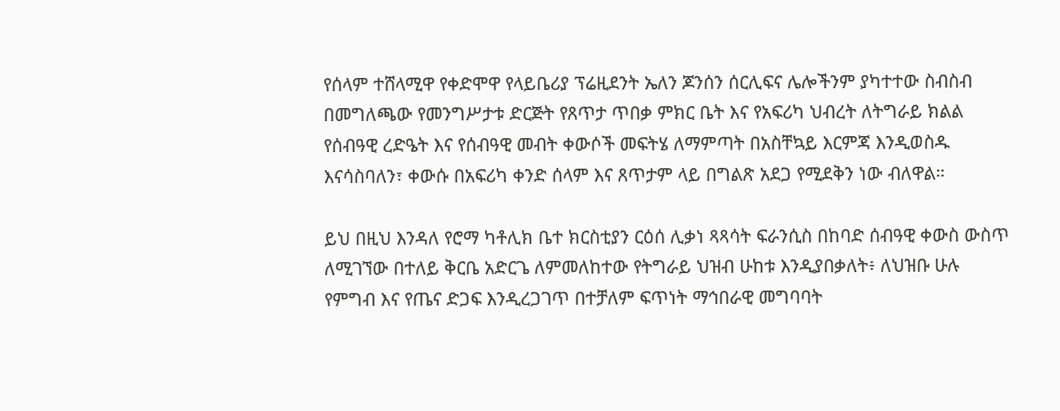የሰላም ተሸላሚዋ የቀድሞዋ የላይቤሪያ ፕሬዚደንት ኤለን ጆንሰን ሰርሊፍና ሌሎችንም ያካተተው ስብስብ በመግለጫው የመንግሥታቱ ድርጅት የጸጥታ ጥበቃ ምክር ቤት እና የአፍሪካ ህብረት ለትግራይ ክልል የሰብዓዊ ረድዔት እና የሰብዓዊ መብት ቀውሶች መፍትሄ ለማምጣት በአስቸኳይ እርምጃ እንዲወስዱ እናሳስባለን፣ ቀውሱ በአፍሪካ ቀንድ ሰላም እና ጸጥታም ላይ በግልጽ አደጋ የሚደቅን ነው ብለዋል።

ይህ በዚህ እንዳለ የሮማ ካቶሊክ ቤተ ክርስቲያን ርዕሰ ሊቃነ ጻጻሳት ፍራንሲስ በከባድ ሰብዓዊ ቀውስ ውስጥ ለሚገኘው በተለይ ቅርቤ አድርጌ ለምመለከተው የትግራይ ህዝብ ሁከቱ እንዲያበቃለት፥ ለህዝቡ ሁሉ የምግብ እና የጤና ድጋፍ እንዲረጋገጥ በተቻለም ፍጥነት ማኅበራዊ መግባባት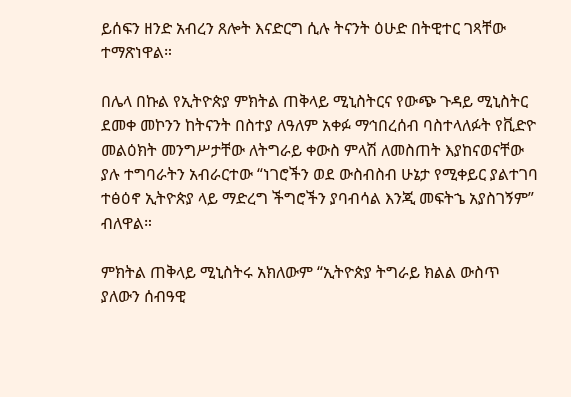ይሰፍን ዘንድ አብረን ጸሎት እናድርግ ሲሉ ትናንት ዕሁድ በትዊተር ገጻቸው ተማጽነዋል።

በሌላ በኩል የኢትዮጵያ ምክትል ጠቅላይ ሚኒስትርና የውጭ ጉዳይ ሚኒስትር ደመቀ መኮንን ከትናንት በስተያ ለዓለም አቀፉ ማኅበረሰብ ባስተላለፉት የቪድዮ መልዕክት መንግሥታቸው ለትግራይ ቀውስ ምላሽ ለመስጠት እያከናወናቸው ያሉ ተግባራትን አብራርተው “ነገሮችን ወደ ውስብስብ ሁኔታ የሚቀይር ያልተገባ ተፅዕኖ ኢትዮጵያ ላይ ማድረግ ችግሮችን ያባብሳል እንጂ መፍትኄ አያስገኝም” ብለዋል።

ምክትል ጠቅላይ ሚኒስትሩ አክለውም “ኢትዮጵያ ትግራይ ክልል ውስጥ ያለውን ሰብዓዊ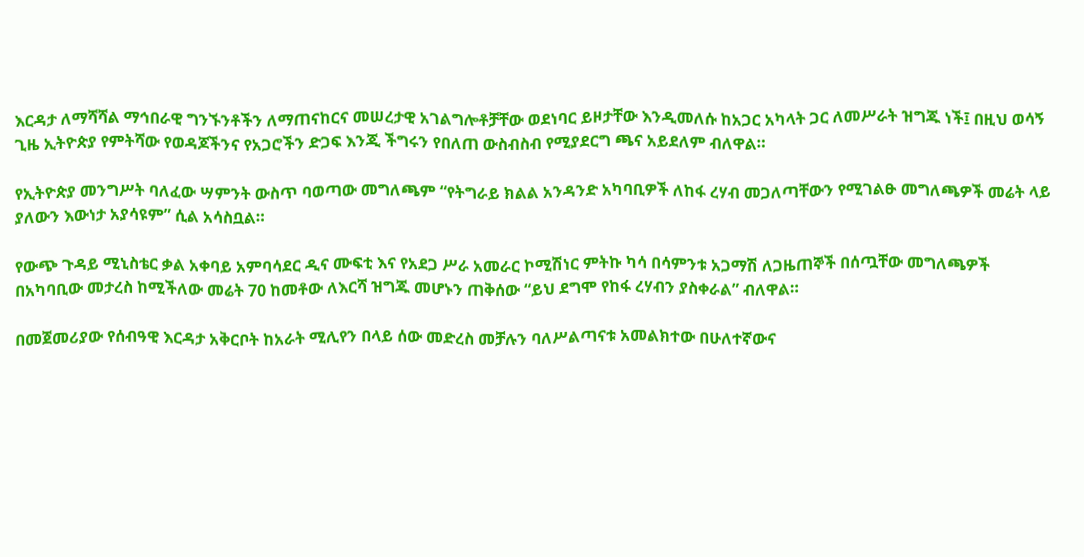እርዳታ ለማሻሻል ማኅበራዊ ግንኙንቶችን ለማጠናከርና መሠረታዊ አገልግሎቶቻቸው ወደነባር ይዞታቸው እንዲመለሱ ከአጋር አካላት ጋር ለመሥራት ዝግጁ ነች፤ በዚህ ወሳኝ ጊዜ ኢትዮጵያ የምትሻው የወዳጆችንና የአጋሮችን ድጋፍ እንጂ ችግሩን የበለጠ ውስብስብ የሚያደርግ ጫና አይደለም ብለዋል።

የኢትዮጵያ መንግሥት ባለፈው ሣምንት ውስጥ ባወጣው መግለጫም “የትግራይ ክልል አንዳንድ አካባቢዎች ለከፋ ረሃብ መጋለጣቸውን የሚገልፁ መግለጫዎች መሬት ላይ ያለውን እውነታ አያሳዩም” ሲል አሳስቧል።

የውጭ ጉዳይ ሚኒስቴር ቃል አቀባይ አምባሳደር ዲና ሙፍቲ እና የአደጋ ሥራ አመራር ኮሚሽነር ምትኩ ካሳ በሳምንቱ አጋማሽ ለጋዜጠኞች በሰጧቸው መግለጫዎች በአካባቢው መታረስ ከሚችለው መሬት 70 ከመቶው ለእርሻ ዝግጁ መሆኑን ጠቅሰው “ይህ ደግሞ የከፋ ረሃብን ያስቀራል” ብለዋል።

በመጀመሪያው የሰብዓዊ እርዳታ አቅርቦት ከአራት ሚሊየን በላይ ሰው መድረስ መቻሉን ባለሥልጣናቱ አመልክተው በሁለተኛውና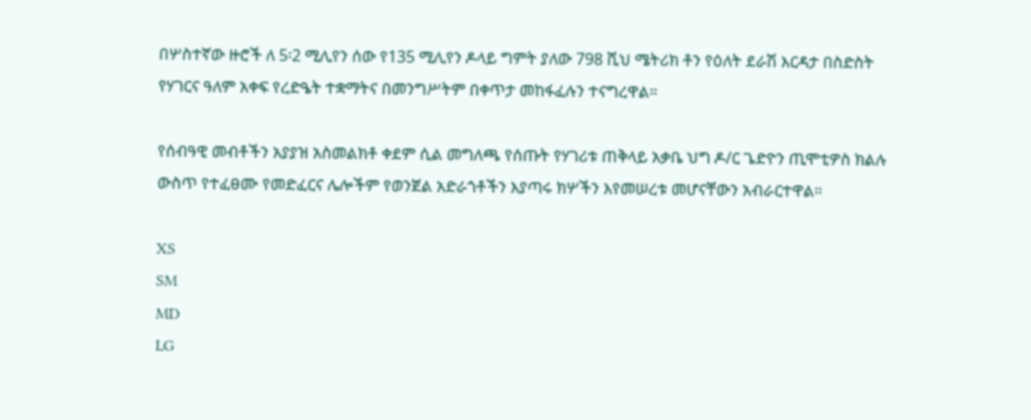በሦስተኛው ዙሮች ለ 5፡2 ሚሊየን ሰው የ135 ሚሊየን ዶላይ ግምት ያለው 798 ሺህ ሜትሪክ ቶን የዕለት ደራሽ እርዳታ በስድስት የሃገርና ዓለም አቀፍ የረድዔት ተቋማትና በመንግሥትም በቀጥታ መከፋፈሉን ተናግረዋል።

የሰብዓዊ መብቶችን አያያዝ አስመልክቶ ቀደም ሲል መግለጫ የሰጡት የሃገሪቱ ጠቅላይ አቃቤ ህግ ዶ/ር ጌድዮን ጢሞቲዎስ ክልሉ ውስጥ የተፈፀሙ የመድፈርና ሌሎችም የወንጀል አድራጎቶችን እያጣሩ ክሦችን እየመሠረቱ መሆናቸውን አብራርተዋል።

XS
SM
MD
LG